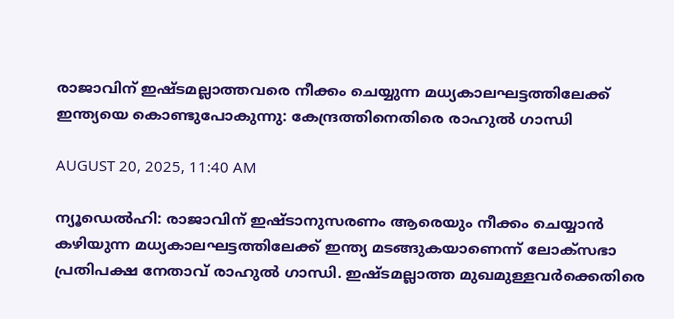രാജാവിന് ഇഷ്ടമല്ലാത്തവരെ നീക്കം ചെയ്യുന്ന മധ്യകാലഘട്ടത്തിലേക്ക് ഇന്ത്യയെ കൊണ്ടുപോകുന്നു: കേന്ദ്രത്തിനെതിരെ രാഹുല്‍ ഗാന്ധി

AUGUST 20, 2025, 11:40 AM

ന്യൂഡെല്‍ഹി: രാജാവിന് ഇഷ്ടാനുസരണം ആരെയും നീക്കം ചെയ്യാന്‍ കഴിയുന്ന മധ്യകാലഘട്ടത്തിലേക്ക് ഇന്ത്യ മടങ്ങുകയാണെന്ന് ലോക്‌സഭാ പ്രതിപക്ഷ നേതാവ് രാഹുല്‍ ഗാന്ധി. ഇഷ്ടമല്ലാത്ത മുഖമുള്ളവര്‍ക്കെതിരെ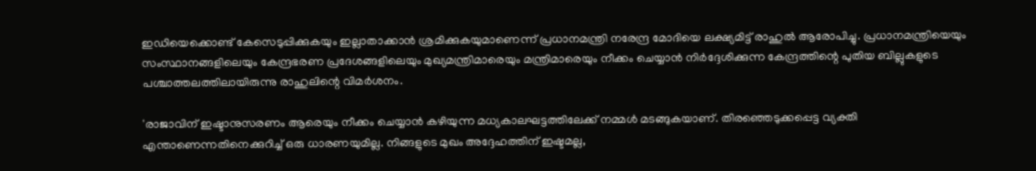ഇഡിയെക്കൊണ്ട് കേസെടുപ്പിക്കുകയും ഇല്ലാതാക്കാന്‍ ശ്രമിക്കുകയുമാണെന്ന് പ്രധാനമന്ത്രി നരേന്ദ്ര മോദിയെ ലക്ഷ്യമിട്ട് രാഹുല്‍ ആരോപിച്ചു. പ്രധാനമന്ത്രിയെയും സംസ്ഥാനങ്ങളിലെയും കേന്ദ്രഭരണ പ്രദേശങ്ങളിലെയും മുഖ്യമന്ത്രിമാരെയും മന്ത്രിമാരെയും നീക്കം ചെയ്യാന്‍ നിര്‍ദ്ദേശിക്കുന്ന കേന്ദ്രത്തിന്റെ പുതിയ ബില്ലുകളുടെ പശ്ചാത്തലത്തിലായിരുന്നു രാഹുലിന്റെ വിമര്‍ശനം.

'രാജാവിന് ഇഷ്ടാനുസരണം ആരെയും നീക്കം ചെയ്യാന്‍ കഴിയുന്ന മധ്യകാലഘട്ടത്തിലേക്ക് നമ്മള്‍ മടങ്ങുകയാണ്. തിരഞ്ഞെടുക്കപ്പെട്ട വ്യക്തി എന്താണെന്നതിനെക്കുറിച്ച് ഒരു ധാരണയുമില്ല. നിങ്ങളുടെ മുഖം അദ്ദേഹത്തിന് ഇഷ്ടമല്ല,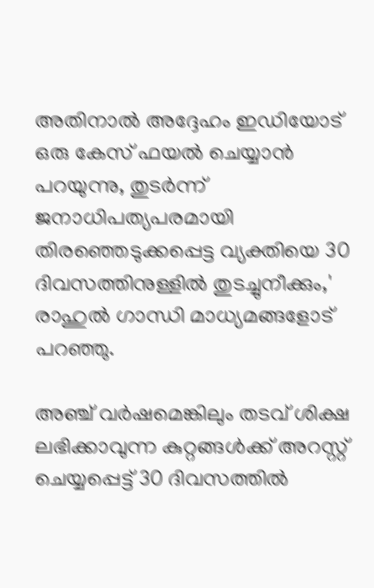അതിനാല്‍ അദ്ദേഹം ഇഡിയോട് ഒരു കേസ് ഫയല്‍ ചെയ്യാന്‍ പറയുന്നു, തുടര്‍ന്ന് ജനാധിപത്യപരമായി തിരഞ്ഞെടുക്കപ്പെട്ട വ്യക്തിയെ 30 ദിവസത്തിനുള്ളില്‍ തുടച്ചുനീക്കും,' രാഹുല്‍ ഗാന്ധി മാധ്യമങ്ങളോട് പറഞ്ഞു.

അഞ്ച് വര്‍ഷമെങ്കിലും തടവ് ശിക്ഷ ലഭിക്കാവുന്ന കുറ്റങ്ങള്‍ക്ക് അറസ്റ്റ് ചെയ്യപ്പെട്ട് 30 ദിവസത്തില്‍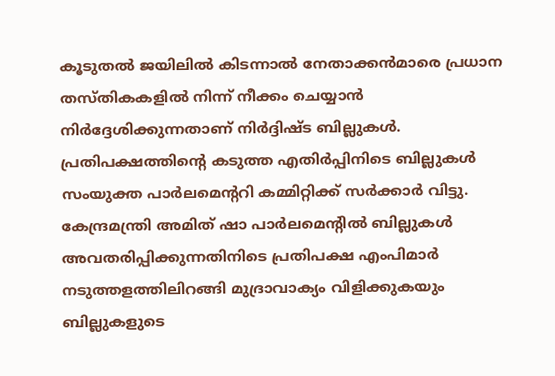കൂടുതല്‍ ജയിലില്‍ കിടന്നാല്‍ നേതാക്കന്‍മാരെ പ്രധാന തസ്തികകളില്‍ നിന്ന് നീക്കം ചെയ്യാന്‍ നിര്‍ദ്ദേശിക്കുന്നതാണ് നിര്‍ദ്ദിഷ്ട ബില്ലുകള്‍. പ്രതിപക്ഷത്തിന്റെ കടുത്ത എതിര്‍പ്പിനിടെ ബില്ലുകള്‍ സംയുക്ത പാര്‍ലമെന്ററി കമ്മിറ്റിക്ക് സര്‍ക്കാര്‍ വിട്ടു. കേന്ദ്രമന്ത്രി അമിത് ഷാ പാര്‍ലമെന്റില്‍ ബില്ലുകള്‍ അവതരിപ്പിക്കുന്നതിനിടെ പ്രതിപക്ഷ എംപിമാര്‍ നടുത്തളത്തിലിറങ്ങി മുദ്രാവാക്യം വിളിക്കുകയും ബില്ലുകളുടെ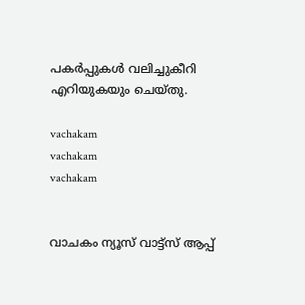പകര്‍പ്പുകള്‍ വലിച്ചുകീറി എറിയുകയും ചെയ്തു.

vachakam
vachakam
vachakam


വാചകം ന്യൂസ് വാട്ട്സ് ആപ്പ്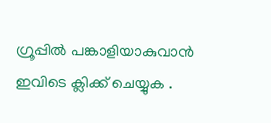ഗ്രൂപ്പിൽ പങ്കാളിയാകുവാൻ ഇവിടെ ക്ലിക്ക് ചെയ്യുക .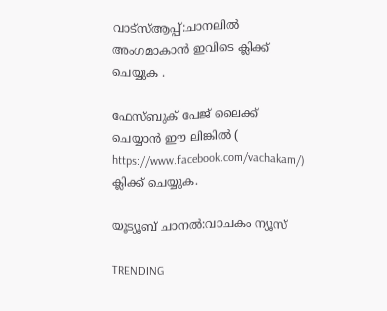വാട്സ്ആപ്പ്:ചാനലിൽ അംഗമാകാൻ ഇവിടെ ക്ലിക്ക് ചെയ്യുക .

ഫേസ്ബുക് പേജ് ലൈക്ക് ചെയ്യാൻ ഈ ലിങ്കിൽ (
https://www.facebook.com/vachakam/) ക്ലിക്ക് ചെയ്യുക.

യൂട്യൂബ് ചാനൽ:വാചകം ന്യൂസ്

TRENDING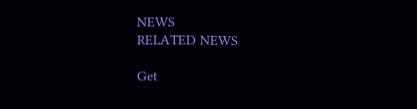NEWS
RELATED NEWS

Get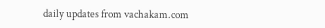daily updates from vachakam.com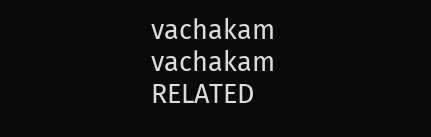vachakam
vachakam
RELATED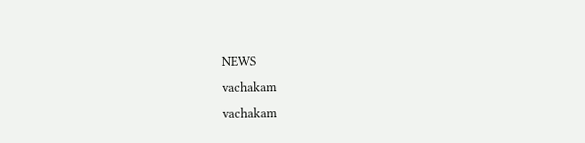NEWS
vachakam
vachakam